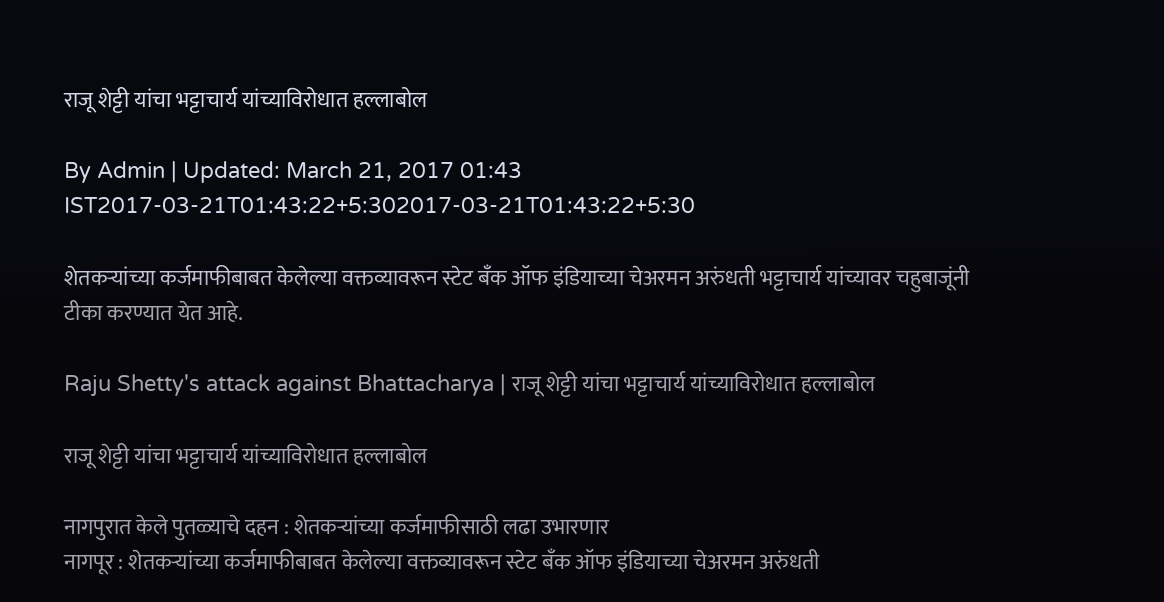राजू शेट्टी यांचा भट्टाचार्य यांच्याविरोधात हल्लाबोल

By Admin | Updated: March 21, 2017 01:43 IST2017-03-21T01:43:22+5:302017-03-21T01:43:22+5:30

शेतकऱ्यांच्या कर्जमाफीबाबत केलेल्या वक्तव्यावरून स्टेट बँक ऑफ इंडियाच्या चेअरमन अरुंधती भट्टाचार्य यांच्यावर चहुबाजूंनी टीका करण्यात येत आहे.

Raju Shetty's attack against Bhattacharya | राजू शेट्टी यांचा भट्टाचार्य यांच्याविरोधात हल्लाबोल

राजू शेट्टी यांचा भट्टाचार्य यांच्याविरोधात हल्लाबोल

नागपुरात केले पुतळ्याचे दहन : शेतकऱ्यांच्या कर्जमाफीसाठी लढा उभारणार
नागपूर : शेतकऱ्यांच्या कर्जमाफीबाबत केलेल्या वक्तव्यावरून स्टेट बँक ऑफ इंडियाच्या चेअरमन अरुंधती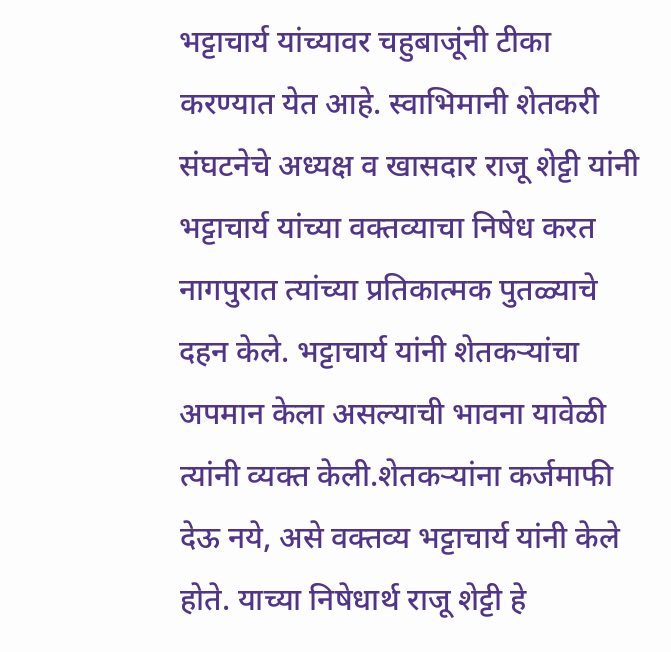भट्टाचार्य यांच्यावर चहुबाजूंनी टीका करण्यात येत आहे. स्वाभिमानी शेतकरी संघटनेचे अध्यक्ष व खासदार राजू शेट्टी यांनी भट्टाचार्य यांच्या वक्तव्याचा निषेध करत नागपुरात त्यांच्या प्रतिकात्मक पुतळ्याचे दहन केले. भट्टाचार्य यांनी शेतकऱ्यांचा अपमान केला असल्याची भावना यावेळी त्यांनी व्यक्त केली.शेतकऱ्यांना कर्जमाफी देऊ नये, असे वक्तव्य भट्टाचार्य यांनी केले होते. याच्या निषेधार्थ राजू शेट्टी हे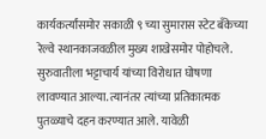कार्यकर्त्यांसमोर सकाळी ९ च्या सुमारास स्टेट बँकेच्या रेल्वे स्थानकाजवळील मुख्य शाखेसमोर पोहोचले. सुरुवातीला भट्टाचार्य यांच्या विरोधात घोषणा लावण्यात आल्या. त्यानंतर त्यांच्या प्रतिकात्मक पुतळ्याचे दहन करण्यात आले. यावेळी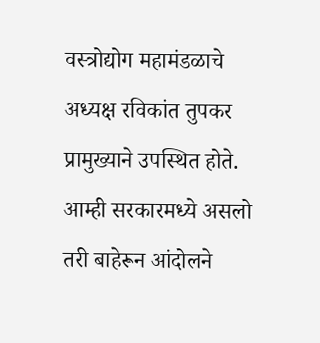वस्त्रोद्योग महामंडळाचे अध्यक्ष रविकांत तुपकर प्रामुख्याने उपस्थित होते.
आम्ही सरकारमध्ये असलो तरी बाहेरून आंदोलने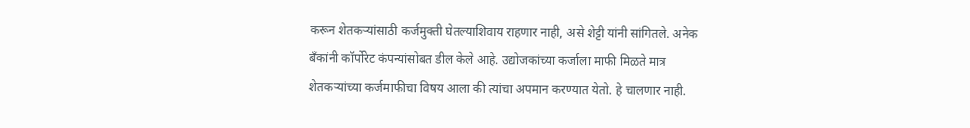करून शेतकऱ्यांसाठी कर्जमुक्ती घेतल्याशिवाय राहणार नाही, असे शेट्टी यांनी सांगितले. अनेक बँकांनी कॉर्पोरेट कंपन्यांसोबत डील केले आहे. उद्योजकांच्या कर्जाला माफी मिळते मात्र शेतकऱ्यांच्या कर्जमाफीचा विषय आला की त्यांचा अपमान करण्यात येतो. हे चालणार नाही.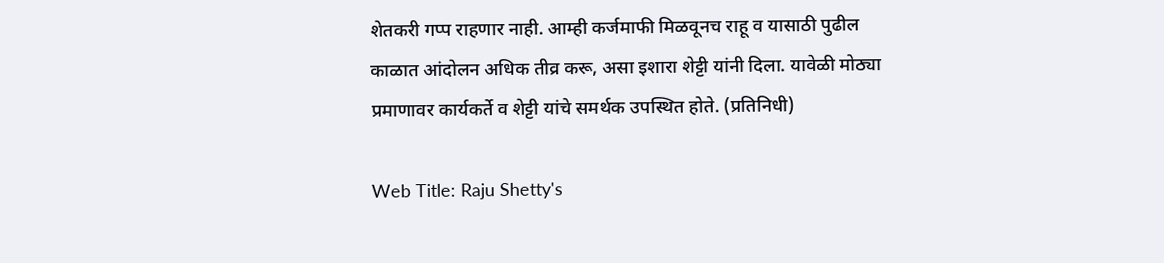शेतकरी गप्प राहणार नाही. आम्ही कर्जमाफी मिळवूनच राहू व यासाठी पुढील काळात आंदोलन अधिक तीव्र करू, असा इशारा शेट्टी यांनी दिला. यावेळी मोठ्या प्रमाणावर कार्यकर्ते व शेट्टी यांचे समर्थक उपस्थित होते. (प्रतिनिधी)

Web Title: Raju Shetty's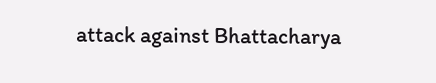attack against Bhattacharya